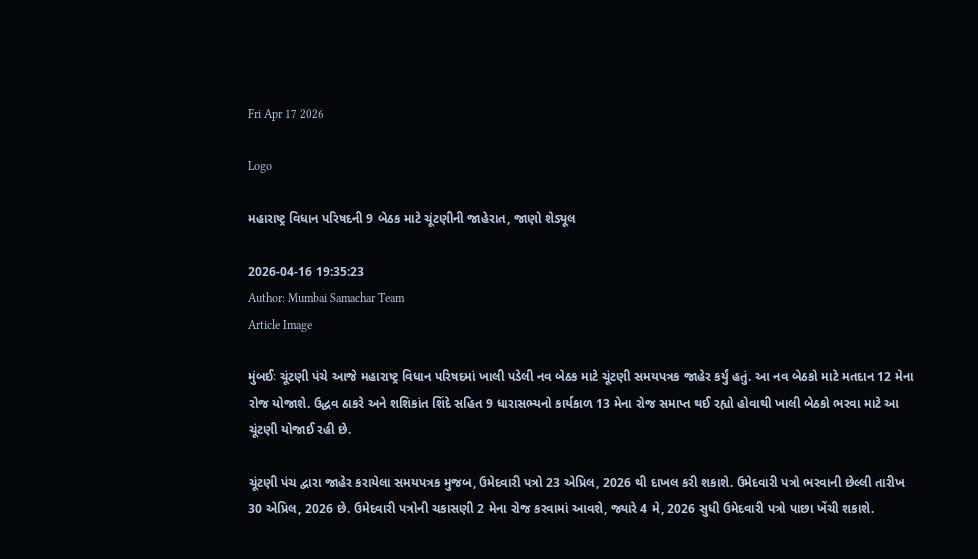Fri Apr 17 2026

Logo

મહારાષ્ટ્ર વિધાન પરિષદની 9 બેઠક માટે ચૂંટણીની જાહેરાત, જાણો શેડ્યૂલ

2026-04-16 19:35:23
Author: Mumbai Samachar Team
Article Image

મુંબઈઃ ચૂંટણી પંચે આજે મહારાષ્ટ્ર વિધાન પરિષદમાં ખાલી પડેલી નવ બેઠક માટે ચૂંટણી સમયપત્રક જાહેર કર્યું હતું. આ નવ બેઠકો માટે મતદાન 12 મેના રોજ યોજાશે. ઉદ્ધવ ઠાકરે અને શશિકાંત શિંદે સહિત 9 ધારાસભ્યનો કાર્યકાળ 13 મેના રોજ સમાપ્ત થઈ રહ્યો હોવાથી ખાલી બેઠકો ભરવા માટે આ ચૂંટણી યોજાઈ રહી છે.

ચૂંટણી પંચ દ્વારા જાહેર કરાયેલા સમયપત્રક મુજબ, ઉમેદવારી પત્રો 23 એપ્રિલ, 2026 થી દાખલ કરી શકાશે. ઉમેદવારી પત્રો ભરવાની છેલ્લી તારીખ 30 એપ્રિલ, 2026 છે. ઉમેદવારી પત્રોની ચકાસણી 2 મેના રોજ કરવામાં આવશે, જ્યારે 4 મે, 2026 સુધી ઉમેદવારી પત્રો પાછા ખેંચી શકાશે.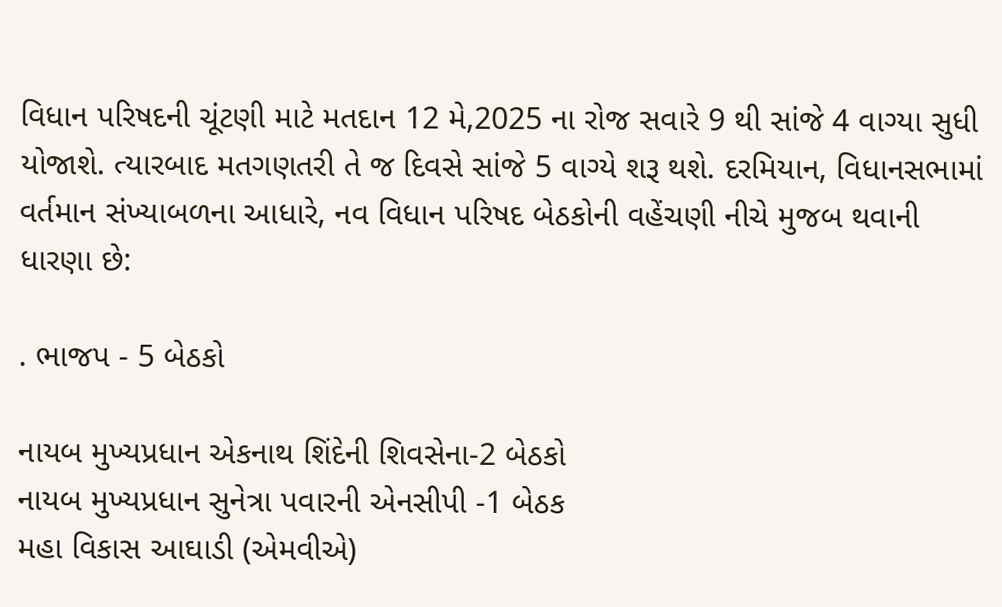વિધાન પરિષદની ચૂંટણી માટે મતદાન 12 મે,2025 ના રોજ સવારે 9 થી સાંજે 4 વાગ્યા સુધી યોજાશે. ત્યારબાદ મતગણતરી તે જ દિવસે સાંજે 5 વાગ્યે શરૂ થશે. દરમિયાન, વિધાનસભામાં વર્તમાન સંખ્યાબળના આધારે, નવ વિધાન પરિષદ બેઠકોની વહેંચણી નીચે મુજબ થવાની ધારણા છે:

. ભાજપ - 5 બેઠકો

નાયબ મુખ્યપ્રધાન એકનાથ શિંદેની શિવસેના-2 બેઠકો
નાયબ મુખ્યપ્રધાન સુનેત્રા પવારની એનસીપી -1 બેઠક
મહા વિકાસ આઘાડી (એમવીએ)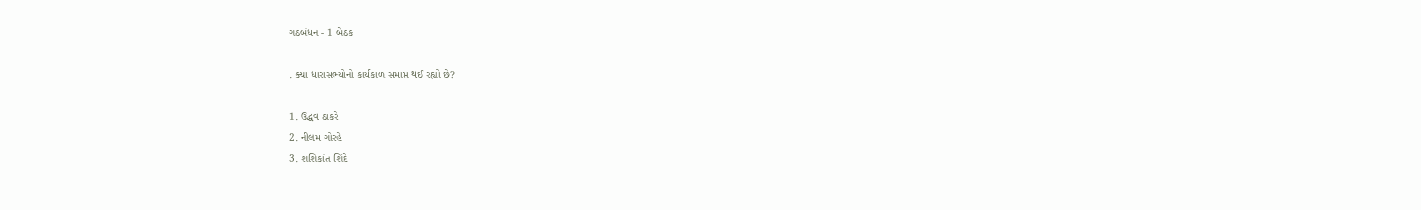ગઠબંધન - 1 બેઠક

. ક્યા ધારાસભ્યોનો કાર્યકાળ સમાપ્ત થઈ રહ્યો છે?

1. ઉદ્ધવ ઠાકરે
2. નીલમ ગોરહે
3. શશિકાંત શિંદે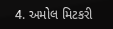4. અમોલ મિટકરી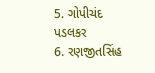5. ગોપીચંદ પડલકર
6. રણજીતસિંહ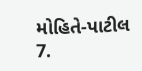મોહિતે-પાટીલ
7.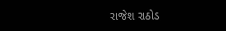રાજેશ રાઠોડ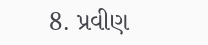8. પ્રવીણ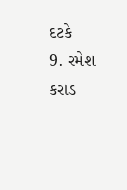દટકે
9. રમેશ કરાડ